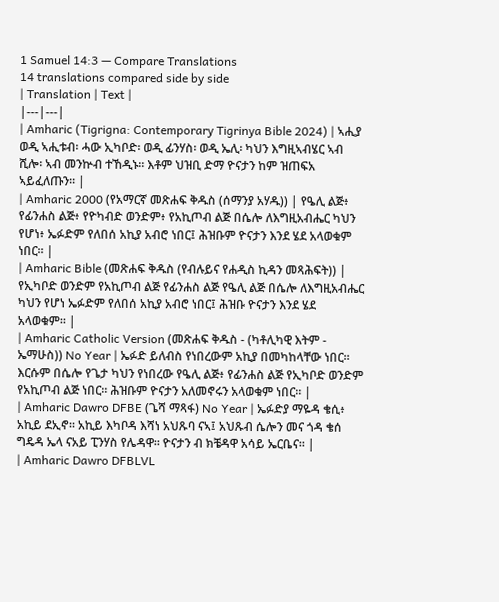1 Samuel 14:3 — Compare Translations
14 translations compared side by side
| Translation | Text |
|---|---|
| Amharic (Tigrigna: Contemporary Tigrinya Bible 2024) | ኣሒያ ወዲ ኣሒቱብ፡ ሓው ኢካቦድ፡ ወዲ ፊንሃስ፡ ወዲ ኤሊ፡ ካህን እግዚኣብሄር ኣብ ሺሎ፡ ኣብ መንኵብ ተኸዲኑ። እቶም ህዝቢ ድማ ዮናታን ከም ዝጠፍአ ኣይፈለጡን። |
| Amharic 2000 (የአማርኛ መጽሐፍ ቅዱስ (ሰማንያ አሃዱ)) | የዔሊ ልጅ፥ የፊንሐስ ልጅ፥ የዮካብድ ወንድም፥ የአኪጦብ ልጅ በሴሎ ለእግዚአብሔር ካህን የሆነ፥ ኤፉድም የለበሰ አኪያ አብሮ ነበር፤ ሕዝቡም ዮናታን እንደ ሄደ አላወቁም ነበር። |
| Amharic Bible (መጽሐፍ ቅዱስ (የብሉይና የሐዲስ ኪዳን መጻሕፍት)) | የኢካቦድ ወንድም የአኪጦብ ልጅ የፊንሐስ ልጅ የዔሊ ልጅ በሴሎ ለእግዚአብሔር ካህን የሆነ ኤፉድም የለበሰ አኪያ አብሮ ነበር፤ ሕዝቡ ዮናታን እንደ ሄደ አላወቁም። |
| Amharic Catholic Version (መጽሐፍ ቅዱስ - (ካቶሊካዊ እትም - ኤማሁስ)) No Year | ኤፉድ ይለብስ የነበረውም አኪያ በመካከላቸው ነበር። እርሱም በሴሎ የጌታ ካህን የነበረው የዔሊ ልጅ፥ የፊንሐስ ልጅ የኢካቦድ ወንድም የአኪጦብ ልጅ ነበር። ሕዝቡም ዮናታን አለመኖሩን አላወቁም ነበር። |
| Amharic Dawro DFBE (ጌሻ ማጻፋ) No Year | ኤፉድያ ማዬዳ ቄሲ፥ አኪይ ደኢኖ። አኪይ እካቦዳ እሻነ አህጹባ ናኣ፤ አህጹብ ሴሎን መና ጎዳ ቄሰ ግዴዳ ኤላ ናአይ ፒንሃስ የሌዳዋ። ዮናታን ብ ክቼዳዋ አሳይ ኤርቤና። |
| Amharic Dawro DFBLVL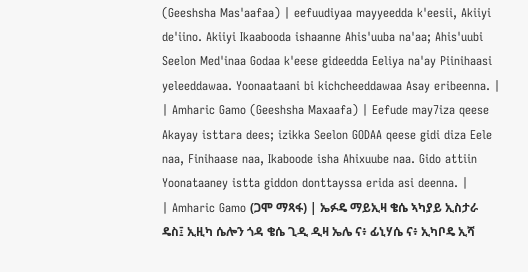(Geeshsha Mas'aafaa) | eefuudiyaa mayyeedda k'eesii, Akiiyi de'iino. Akiiyi Ikaabooda ishaanne Ahis'uuba na'aa; Ahis'uubi Seelon Med'inaa Godaa k'eese gideedda Eeliya na'ay Piinihaasi yeleeddawaa. Yoonaataani bi kichcheeddawaa Asay eribeenna. |
| Amharic Gamo (Geeshsha Maxaafa) | Eefude may7iza qeese Akayay isttara dees; izikka Seelon GODAA qeese gidi diza Eele naa, Finihaase naa, Ikaboode isha Ahixuube naa. Gido attiin Yoonataaney istta giddon donttayssa erida asi deenna. |
| Amharic Gamo (ጋሞ ማጻፋ) | ኤፉዴ ማይኢዛ ቄሴ ኣካያይ ኢስታራ ዴስ፤ ኢዚካ ሴሎን ጎዳ ቄሴ ጊዲ ዲዛ ኤሌ ና፥ ፊኒሃሴ ና፥ ኢካቦዴ ኢሻ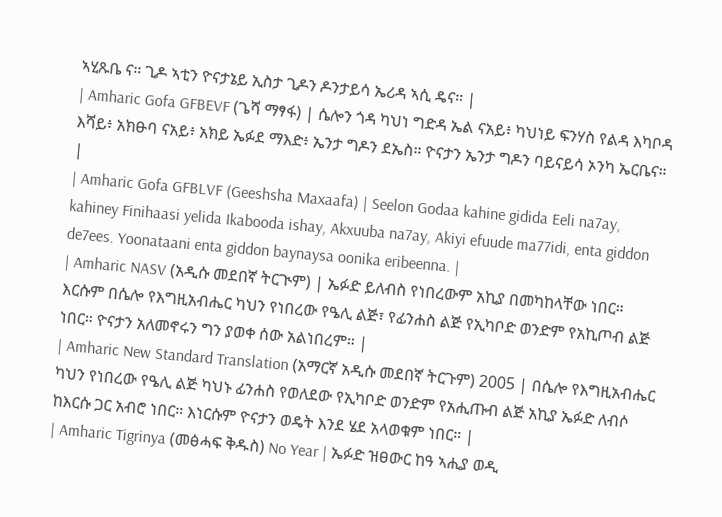ኣሂጹቤ ና። ጊዶ ኣቲን ዮናታኔይ ኢስታ ጊዶን ዶንታይሳ ኤሪዳ ኣሲ ዴና። |
| Amharic Gofa GFBEVF (ጌሻ ማፃፋ) | ሴሎን ጎዳ ካህነ ግድዳ ኤል ናአይ፥ ካህነይ ፍንሃስ የልዳ እካቦዳ እሻይ፥ አክፁባ ናአይ፥ አክይ ኤፉደ ማእድ፥ ኤንታ ግዶን ደኤስ። ዮናታን ኤንታ ግዶን ባይናይሳ ኦንካ ኤርቤና። |
| Amharic Gofa GFBLVF (Geeshsha Maxaafa) | Seelon Godaa kahine gidida Eeli na7ay, kahiney Finihaasi yelida Ikabooda ishay, Akxuuba na7ay, Akiyi efuude ma77idi, enta giddon de7ees. Yoonataani enta giddon baynaysa oonika eribeenna. |
| Amharic NASV (አዲሱ መደበኛ ትርጒም) | ኤፉድ ይለብስ የነበረውም አኪያ በመካከላቸው ነበር። እርሱም በሴሎ የእግዚአብሔር ካህን የነበረው የዔሊ ልጅ፣ የፊንሐስ ልጅ የኢካቦድ ወንድም የአኪጦብ ልጅ ነበር። ዮናታን አለመኖሩን ግን ያወቀ ሰው አልነበረም። |
| Amharic New Standard Translation (አማርኛ አዲሱ መደበኛ ትርጉም) 2005 | በሴሎ የእግዚአብሔር ካህን የነበረው የዔሊ ልጅ ካህኑ ፊንሐስ የወለደው የኢካቦድ ወንድም የአሒጡብ ልጅ አኪያ ኤፉድ ለብሶ ከእርሱ ጋር አብሮ ነበር። እነርሱም ዮናታን ወዴት እንደ ሄደ አላወቁም ነበር። |
| Amharic Tigrinya (መፅሓፍ ቅዱስ) No Year | ኤፉድ ዝፀውር ከዓ ኣሒያ ወዲ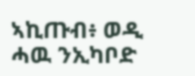ኣኪጡብ፥ ወዲ ሓዉ ንኢካቦድ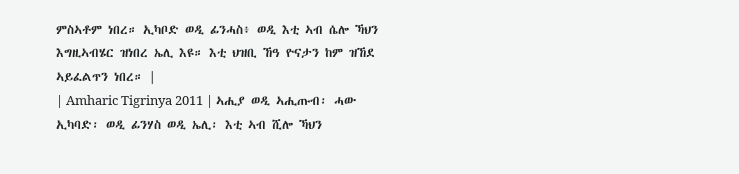ምስኣቶም ነበረ። ኢካቦድ ወዲ ፊንሓስ፥ ወዲ እቲ ኣብ ሴሎ ኻህን እግዚኣብሄር ዝነበረ ኤሊ እዩ። እቲ ህዝቢ ኸዓ ዮናታን ከም ዝኸደ ኣይፈልጥን ነበረ። |
| Amharic Tigrinya 2011 | ኣሒያ ወዲ ኣሒጡብ፡ ሓው ኢካባድ፡ ወዲ ፊንሃስ ወዲ ኤሊ፡ እቲ ኣብ ሺሎ ኻህን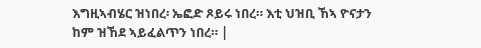እግዚኣብሄር ዝነበረ፡ ኤፎድ ጾይሩ ነበረ። እቲ ህዝቢ ኸኣ ዮናታን ከም ዝኸደ ኣይፈልጥን ነበረ። |